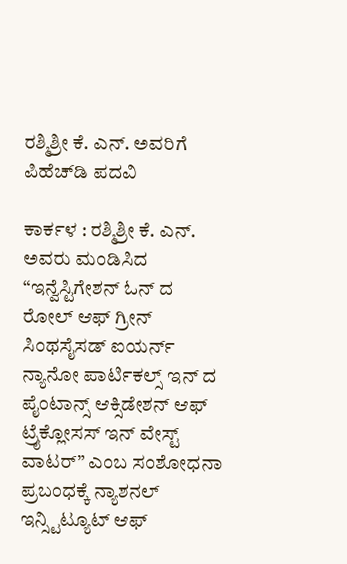ರಶ್ಮಿಶ್ರೀ ಕೆ. ಎನ್. ಅವರಿಗೆ ಪಿಹೆಚ್‌ಡಿ ಪದವಿ

ಕಾರ್ಕಳ : ರಶ್ಮಿಶ್ರೀ ಕೆ. ಎನ್. ಅವರು ಮಂಡಿಸಿದ “ಇನ್ವೆಸ್ಟಿಗೇಶನ್ ಓನ್ ದ ರೋಲ್ ಆಫ್ ಗ್ರೀನ್ ಸಿಂಥಸೈಸಡ್ ಐಯರ್ನ್ ನ್ಯಾನೋ ಪಾರ್ಟಿಕಲ್ಸ್ ಇನ್ ದ ಪೈಂಟಾನ್ಸ್ ಆಕ್ಸಿಡೇಶನ್ ಆಫ್ ಟ್ರೈಕ್ಲೋಸಸ್ ಇನ್ ವೇಸ್ಟ್ ವಾಟರ್” ಎಂಬ ಸಂಶೋಧನಾ ಪ್ರಬಂಧಕ್ಕೆ ನ್ಯಾಶನಲ್ ಇನ್ಸ್ಟಿಟ್ಯೂಟ್ ಆಫ್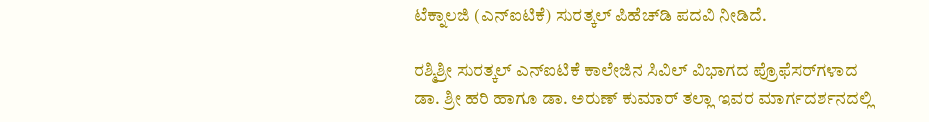ಟೆಕ್ನಾಲಜಿ (ಎನ್ಐಟಿಕೆ) ಸುರತ್ಕಲ್ ಪಿಹೆಚ್‌ಡಿ ಪದವಿ ನೀಡಿದೆ.

ರಶ್ಮಿಶ್ರೀ ಸುರತ್ಕಲ್ ಎನ್ಐಟಿಕೆ ಕಾಲೇಜಿನ ಸಿವಿಲ್ ವಿಭಾಗದ ಪ್ರೊಫೆಸರ್‌ಗಳಾದ ಡಾ. ಶ್ರೀ ಹರಿ ಹಾಗೂ ಡಾ. ಅರುಣ್ ಕುಮಾರ್ ತಲ್ಲಾ ಇವರ ಮಾರ್ಗದರ್ಶನದಲ್ಲಿ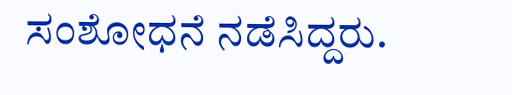ಸಂಶೋಧನೆ ನಡೆಸಿದ್ದರು.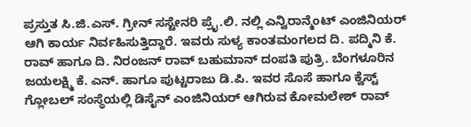ಪ್ರಸ್ತುತ ಸಿ.ಜಿ.ಎಸ್. ಗ್ರೀನ್ ಸಸ್ಟೇನರಿ ಪ್ರೈ.ಲಿ. ನಲ್ಲಿ ಎನ್ವಿರಾನ್ಮೆಂಟ್ ಎಂಜಿನಿಯರ್ ಆಗಿ ಕಾರ್ಯ ನಿರ್ವಹಿಸುತ್ತಿದ್ದಾರೆ. ಇವರು ಸುಳ್ಯ ಕಾಂತಮಂಗಲದ ದಿ. ಪದ್ಮಿನಿ ಕೆ. ರಾವ್ ಹಾಗೂ ದಿ. ನಿರಂಜನ್ ರಾವ್ ಬಹುಮಾನ್ ದಂಪತಿ ಪುತ್ರಿ. ಬೆಂಗಳೂರಿನ ಜಯಲಕ್ಷ್ಮಿ ಕೆ. ಎನ್. ಹಾಗೂ ಪುಟ್ಟರಾಜು ಡಿ.ಪಿ. ಇವರ ಸೊಸೆ ಹಾಗೂ ಕ್ವೆಸ್ಟ್ ಗ್ಲೋಬಲ್ ಸಂಸ್ಥೆಯಲ್ಲಿ ಡಿಸೈನ್ ಎಂಜಿನಿಯರ್ ಆಗಿರುವ ಕೋಮಲೇಶ್ ರಾವ್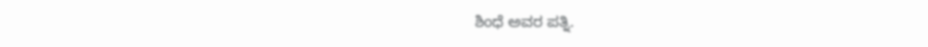ಶಿಂಧೆ ಅವರ ಪತ್ನಿ.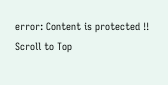error: Content is protected !!
Scroll to Top